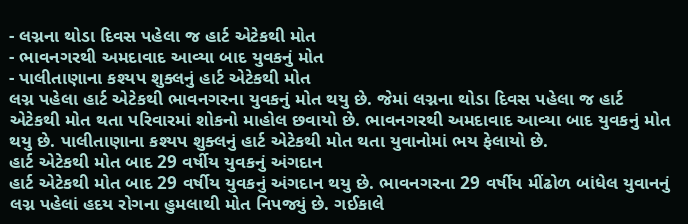- લગ્નના થોડા દિવસ પહેલા જ હાર્ટ એટેકથી મોત
- ભાવનગરથી અમદાવાદ આવ્યા બાદ યુવકનું મોત
- પાલીતાણાના કશ્યપ શુક્લનું હાર્ટ એટેકથી મોત
લગ્ન પહેલા હાર્ટ એટેકથી ભાવનગરના યુવકનું મોત થયુ છે. જેમાં લગ્નના થોડા દિવસ પહેલા જ હાર્ટ એટેકથી મોત થતા પરિવારમાં શોકનો માહોલ છવાયો છે. ભાવનગરથી અમદાવાદ આવ્યા બાદ યુવકનું મોત થયુ છે. પાલીતાણાના કશ્યપ શુક્લનું હાર્ટ એટેકથી મોત થતા યુવાનોમાં ભય ફેલાયો છે.
હાર્ટ એટેકથી મોત બાદ 29 વર્ષીય યુવકનું અંગદાન
હાર્ટ એટેકથી મોત બાદ 29 વર્ષીય યુવકનું અંગદાન થયુ છે. ભાવનગરના 29 વર્ષીય મીંઢોળ બાંધેલ યુવાનનું લગ્ન પહેલાં હદય રોગના હુમલાથી મોત નિપજ્યું છે. ગઈકાલે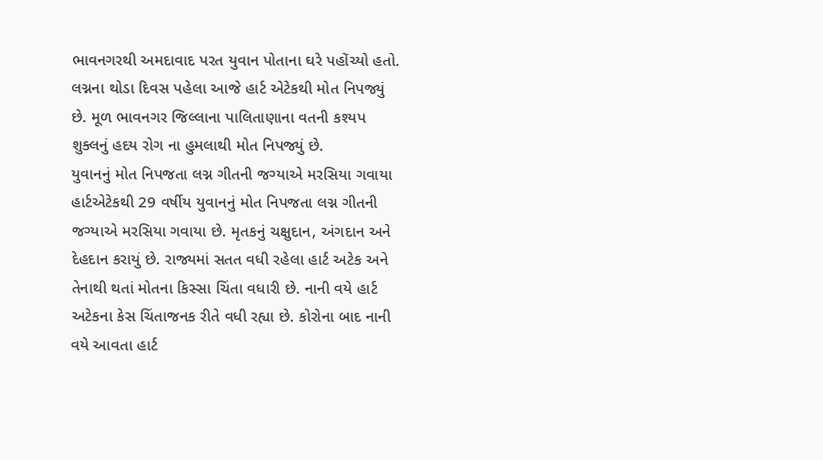ભાવનગરથી અમદાવાદ પરત યુવાન પોતાના ઘરે પહોંચ્યો હતો. લગ્નના થોડા દિવસ પહેલા આજે હાર્ટ એટેકથી મોત નિપજ્યું છે. મૂળ ભાવનગર જિલ્લાના પાલિતાણાના વતની કશ્યપ શુક્લનું હદય રોગ ના હુમલાથી મોત નિપજ્યું છે.
યુવાનનું મોત નિપજતા લગ્ન ગીતની જગ્યાએ મરસિયા ગવાયા
હાર્ટએટેકથી 29 વર્ષીય યુવાનનું મોત નિપજતા લગ્ન ગીતની જગ્યાએ મરસિયા ગવાયા છે. મૃતકનું ચક્ષુદાન, અંગદાન અને દેહદાન કરાયું છે. રાજ્યમાં સતત વધી રહેલા હાર્ટ અટેક અને તેનાથી થતાં મોતના કિસ્સા ચિંતા વધારી છે. નાની વયે હાર્ટ અટેકના કેસ ચિંતાજનક રીતે વધી રહ્યા છે. કોરોના બાદ નાની વયે આવતા હાર્ટ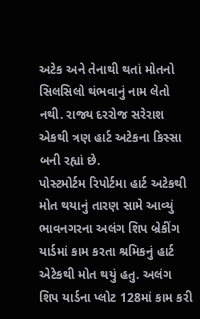અટેક અને તેનાથી થતાં મોતનો સિલસિલો થંભવાનું નામ લેતો નથી. રાજ્ય દરરોજ સરેરાશ એકથી ત્રણ હાર્ટ અટેકના કિસ્સા બની રહ્યાં છે.
પોસ્ટમોર્ટમ રિપોર્ટમા હાર્ટ અટેકથી મોત થયાનું તારણ સામે આવ્યું
ભાવનગરના અલંગ શિપ બ્રેકીંગ યાર્ડમાં કામ કરતા શ્રમિકનું હાર્ટ એટેકથી મોત થયું હતુ. અલંગ શિપ યાર્ડના પ્લોટ 128માં કામ કરી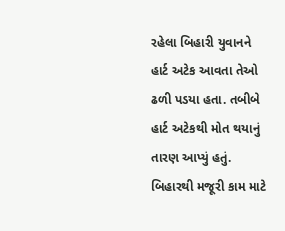રહેલા બિહારી યુવાનને હાર્ટ અટેક આવતા તેઓ ઢળી પડયા હતા. તબીબે હાર્ટ અટેકથી મોત થયાનું તારણ આપ્યું હતું. બિહારથી મજૂરી કામ માટે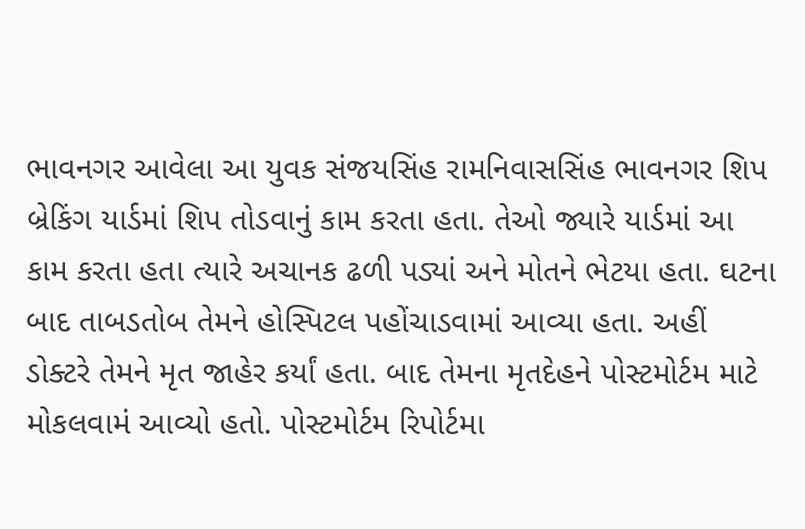ભાવનગર આવેલા આ યુવક સંજયસિંહ રામનિવાસસિંહ ભાવનગર શિપ બ્રેકિંગ યાર્ડમાં શિપ તોડવાનું કામ કરતા હતા. તેઓ જ્યારે યાર્ડમાં આ કામ કરતા હતા ત્યારે અચાનક ઢળી પડ્યાં અને મોતને ભેટયા હતા. ઘટના બાદ તાબડતોબ તેમને હોસ્પિટલ પહોંચાડવામાં આવ્યા હતા. અહીં ડોક્ટરે તેમને મૃત જાહેર કર્યાં હતા. બાદ તેમના મૃતદેહને પોસ્ટમોર્ટમ માટે મોકલવામં આવ્યો હતો. પોસ્ટમોર્ટમ રિપોર્ટમા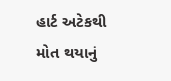હાર્ટ અટેકથી મોત થયાનું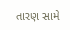તારણ સામે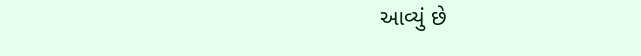આવ્યું છે